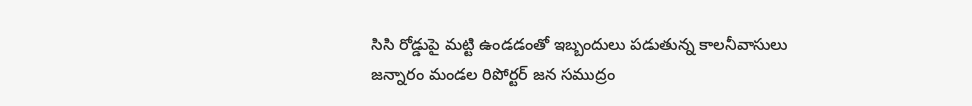సిసి రోడ్డుపై మట్టి ఉండడంతో ఇబ్బందులు పడుతున్న కాలనీవాసులు
జన్నారం మండల రిపోర్టర్ జన సముద్రం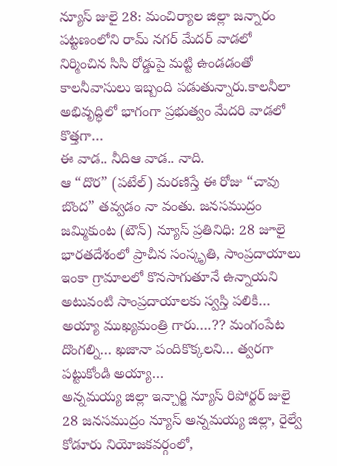న్యూస్ జులై 28: మంచిర్యాల జిల్లా జన్నారం పట్టణంలోని రామ్ నగర్ మేదర్ వాడలో నిర్మించిన సిసి రోడ్డుపై మట్టి ఉండడంతో కాలనీవాసులు ఇబ్బంది పడుతున్నారు.కాలనీలా అభివృద్ధిలో భాగంగా ప్రభుత్వం మేదరి వాడలో కొత్తగా…
ఈ వాడ.. నీదిఆ వాడ.. నాది.
ఆ “దొర” (పటేల్) మరణిస్తే ఈ రోజు “చావు బొంద” తవ్వడం నా వంతు. జనసముద్రం జమ్మికుంట (టౌన్) న్యూస్ ప్రతినిధి: 28 జూలై భారతదేశంలో ప్రాచీన సంస్కృతి, సాంప్రదాయాలు ఇంకా గ్రామాలలో కొనసాగుతూనే ఉన్నాయని అటువంటి సాంప్రదాయాలకు స్వస్తి పలికి…
అయ్యా ముఖ్యమంత్రి గారు….?? మంగంపేట దొంగల్ని… ఖజానా పందికొక్కలని… త్వరగా పట్టుకోండి అయ్యా…
అన్నమయ్య జిల్లా ఇన్చార్జి న్యూస్ రిపోర్టర్ జులై 28 జనసముద్రం న్యూస్ అన్నమయ్య జిల్లా, రైల్వే కోడూరు నియోజకవర్గంలో,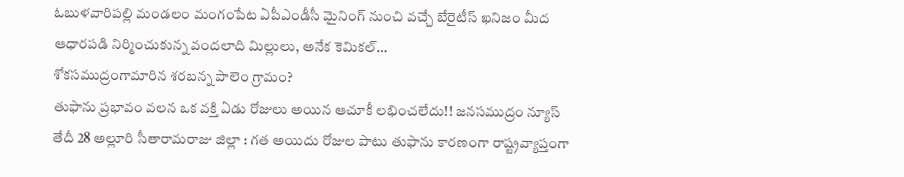ఓబుళవారిపల్లి మండలం మంగంపేట ఏపీఎండీసీ మైనింగ్ నుంచి వచ్చే బేరైటీస్ ఖనిజం మీద ఆధారపడి నిర్మించుకున్న వందలాది మిల్లులు, అనేక కెమికల్…
శోకసముద్రంగామారిన శరబన్న పాలెం గ్రామం?
తుఫాను ప్రభావం వలన ఒక వక్తి ఏడు రోజులు అయిన ఆచూకీ లభించలేదు!! జనసముద్రం న్యూస్ తేదీ 28 అల్లూరి సీతారామరాజు జిల్లా : గత అయిదు రోజుల పాటు తుఫాను కారణంగా రాష్ట్రవ్యాప్తంగా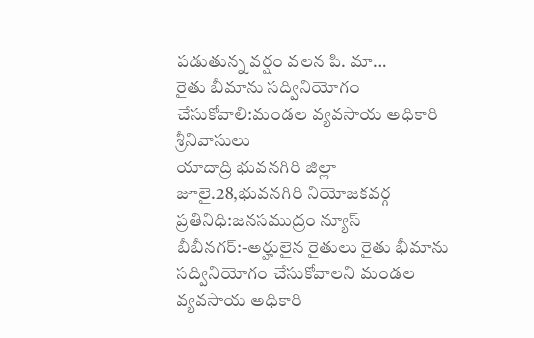పడుతున్న వర్షం వలన పి. మా…
రైతు బీమాను సద్వినియోగం చేసుకోవాలి:మండల వ్యవసాయ అధికారి శ్రీనివాసులు
యాదాద్రి భువనగిరి జిల్లా జూలై.28,భువనగిరి నియోజకవర్గ ప్రతినిధి:జనసముద్రం న్యూస్ బీబీనగర్:-అర్హులైన రైతులు రైతు భీమాను సద్వినియోగం చేసుకోవాలని మండల వ్యవసాయ అధికారి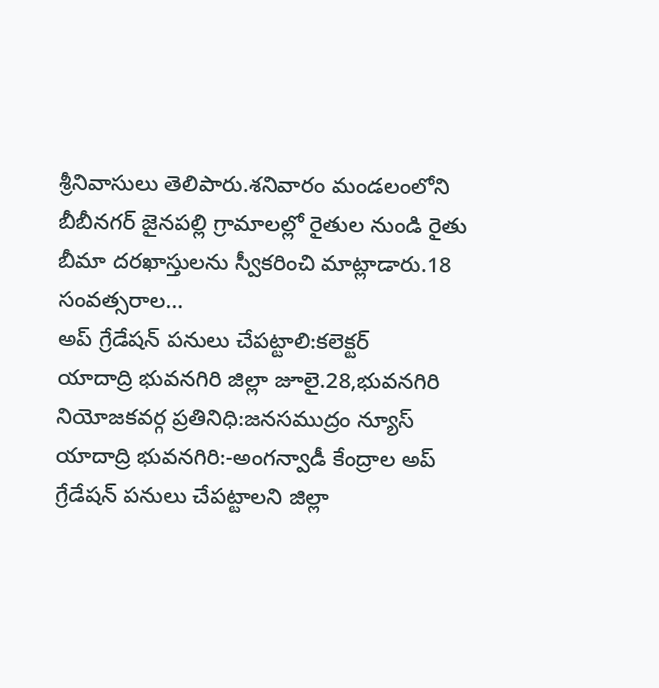శ్రీనివాసులు తెలిపారు.శనివారం మండలంలోని బీబీనగర్ జైనపల్లి గ్రామాలల్లో రైతుల నుండి రైతు బీమా దరఖాస్తులను స్వీకరించి మాట్లాడారు.18 సంవత్సరాల…
అప్ గ్రేడేషన్ పనులు చేపట్టాలి:కలెక్టర్
యాదాద్రి భువనగిరి జిల్లా జూలై.28,భువనగిరి నియోజకవర్గ ప్రతినిధి:జనసముద్రం న్యూస్ యాదాద్రి భువనగిరి:-అంగన్వాడీ కేంద్రాల అప్ గ్రేడేషన్ పనులు చేపట్టాలని జిల్లా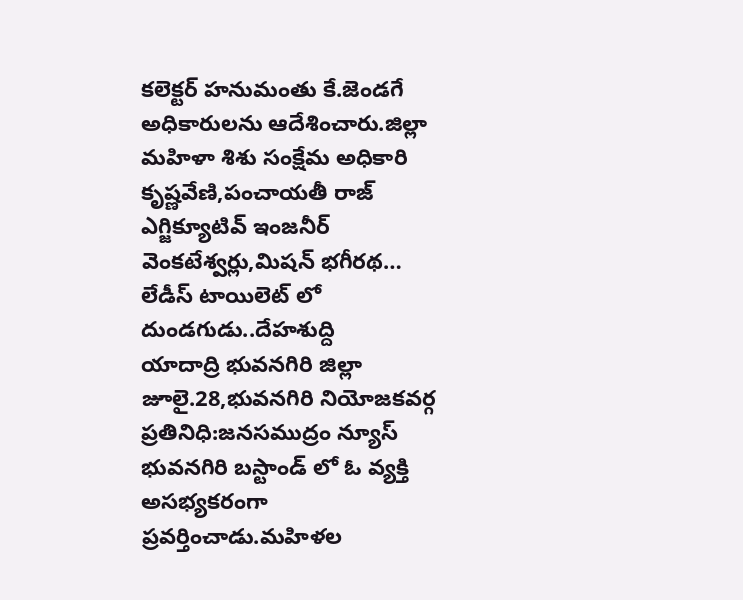కలెక్టర్ హనుమంతు కే.జెండగే అధికారులను ఆదేశించారు.జిల్లా మహిళా శిశు సంక్షేమ అధికారి కృష్ణవేణి,పంచాయతీ రాజ్ ఎగ్జిక్యూటివ్ ఇంజనీర్ వెంకటేశ్వర్లు,మిషన్ భగీరథ…
లేడీస్ టాయిలెట్ లో దుండగుడు..దేహశుద్ది
యాదాద్రి భువనగిరి జిల్లా జూలై.28,భువనగిరి నియోజకవర్గ ప్రతినిధి:జనసముద్రం న్యూస్ భువనగిరి బస్టాండ్ లో ఓ వ్యక్తి అసభ్యకరంగా ప్రవర్తించాడు.మహిళల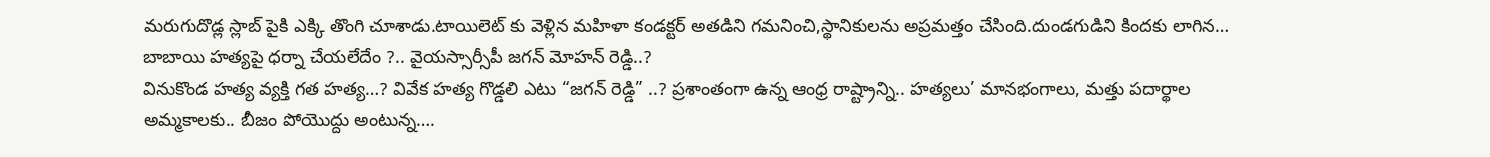మరుగుదొడ్ల స్లాబ్ పైకి ఎక్కి తొంగి చూశాడు.టాయిలెట్ కు వెళ్లిన మహిళా కండక్టర్ అతడిని గమనించి,స్థానికులను అప్రమత్తం చేసింది.దుండగుడిని కిందకు లాగిన…
బాబాయి హత్యపై ధర్నా చేయలేదేం ?.. వైయస్సార్సీపీ జగన్ మోహన్ రెడ్డి..?
వినుకొండ హత్య వ్యక్తి గత హత్య…? వివేక హత్య గొడ్డలి ఎటు “జగన్ రెడ్డి” ..? ప్రశాంతంగా ఉన్న ఆంధ్ర రాష్ట్రాన్ని.. హత్యలు’ మానభంగాలు, మత్తు పదార్థాల అమ్మకాలకు.. బీజం పోయొద్దు అంటున్న….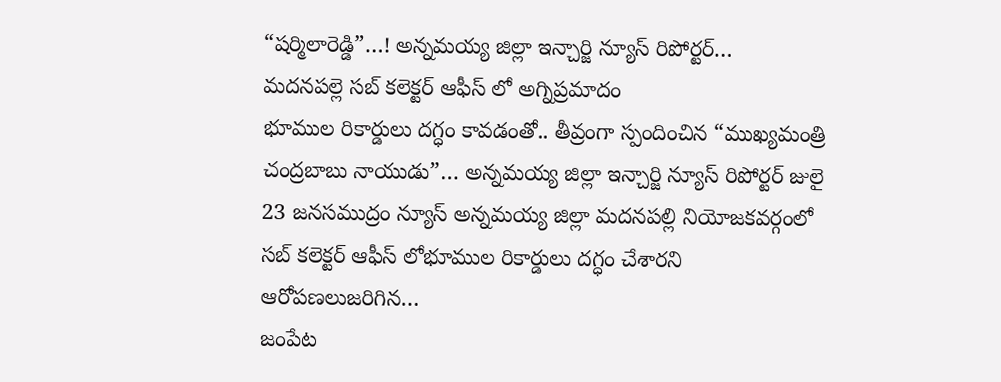“షర్మిలారెడ్డి”…! అన్నమయ్య జిల్లా ఇన్చార్జి న్యూస్ రిపోర్టర్…
మదనపల్లె సబ్ కలెక్టర్ ఆఫీస్ లో అగ్నిప్రమాదం
భూముల రికార్డులు దగ్ధం కావడంతో.. తీవ్రంగా స్పందించిన “ముఖ్యమంత్రి చంద్రబాబు నాయుడు”… అన్నమయ్య జిల్లా ఇన్చార్జి న్యూస్ రిపోర్టర్ జులై 23 జనసముద్రం న్యూస్ అన్నమయ్య జిల్లా మదనపల్లి నియోజకవర్గంలో సబ్ కలెక్టర్ ఆఫీస్ లోభూముల రికార్డులు దగ్ధం చేశారని ఆరోపణలుజరిగిన…
జంపేట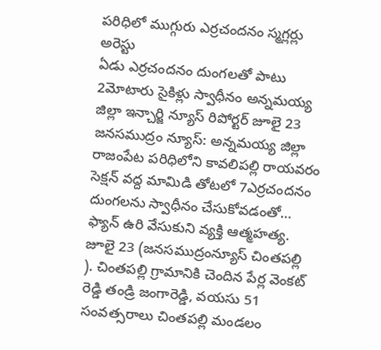పరిధిలో ముగ్గురు ఎర్రచందనం స్మగ్లర్లు అరెస్టు
ఏడు ఎర్రచందనం దుంగలతో పాటు 2మోటారు సైకిళ్లు స్వాధీనం అన్నమయ్య జిల్లా ఇన్చార్జి న్యూస్ రిపోర్టర్ జూలై 23 జనసముద్రం న్యూస్: అన్నమయ్య జిల్లా రాజంపేట పరిధిలోని కావలిపల్లి రాయవరం సెక్షన్ వద్ద మామిడి తోటలో 7ఎర్రచందనం దుంగలను స్వాధీనం చేసుకోవడంతో…
ఫ్యాన్ ఉరి వేసుకుని వ్యక్తి ఆత్మహత్య.
జూలై 23 (జనసముద్రంన్యూస్ చింతపల్లి ). చింతపల్లి గ్రామానికి చెందిన పేర్ల వెంకట్ రెడ్డి తండ్రి జంగారెడ్డి, వయసు 51 సంవత్సరాలు చింతపల్లి మండలం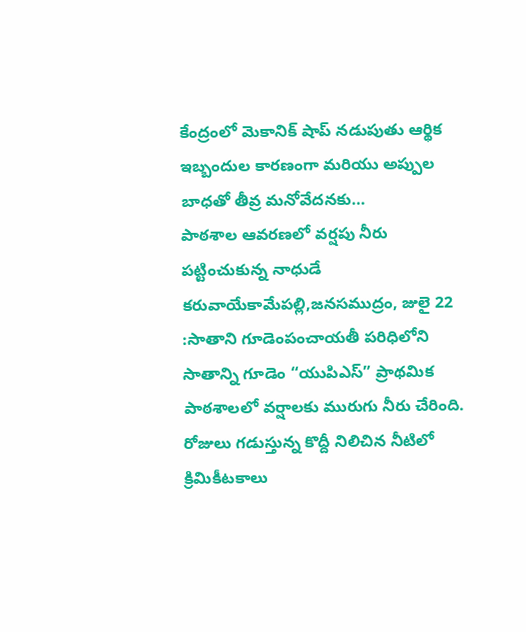కేంద్రంలో మెకానిక్ షాప్ నడుపుతు ఆర్థిక ఇబ్బందుల కారణంగా మరియు అప్పుల బాధతో తీవ్ర మనోవేదనకు…
పాఠశాల ఆవరణలో వర్షపు నీరు
పట్టించుకున్న నాధుడే కరువాయేకామేపల్లి,జనసముద్రం, జులై 22 :సాతాని గూడెంపంచాయతీ పరిధిలోని సాతాన్ని గూడెం “యుపిఎస్” ప్రాథమిక పాఠశాలలో వర్షాలకు మురుగు నీరు చేరింది. రోజులు గడుస్తున్న కొద్దీ నిలిచిన నీటిలో క్రిమికీటకాలు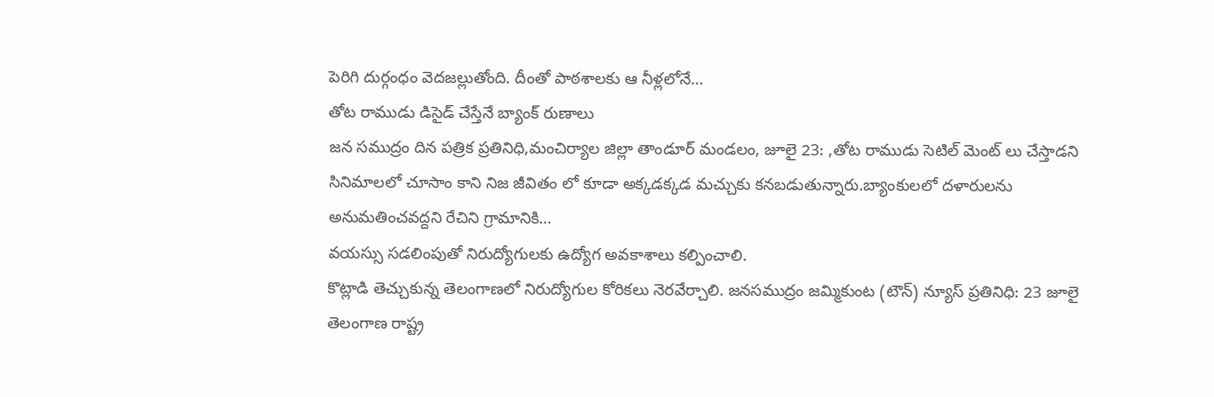పెరిగి దుర్గంధం వెదజల్లుతోంది. దీంతో పాఠశాలకు ఆ నీళ్లలోనే…
తోట రాముడు డిసైడ్ చేస్తేనే బ్యాంక్ రుణాలు
జన సముద్రం దిన పత్రిక ప్రతినిధి,మంచిర్యాల జిల్లా తాండూర్ మండలం, జూలై 23: ,తోట రాముడు సెటిల్ మెంట్ లు చేస్తాడని సినిమాలలో చూసాం కాని నిజ జీవితం లో కూడా అక్కడక్కడ మచ్చుకు కనబడుతున్నారు.బ్యాంకులలో దళారులను అనుమతించవద్దని రేచిని గ్రామానికి…
వయస్సు సడలింపుతో నిరుద్యోగులకు ఉద్యోగ అవకాశాలు కల్పించాలి.
కొట్లాడి తెచ్చుకున్న తెలంగాణలో నిరుద్యోగుల కోరికలు నెరవేర్చాలి. జనసముద్రం జమ్మికుంట (టౌన్) న్యూస్ ప్రతినిధి: 23 జూలై తెలంగాణ రాష్ట్ర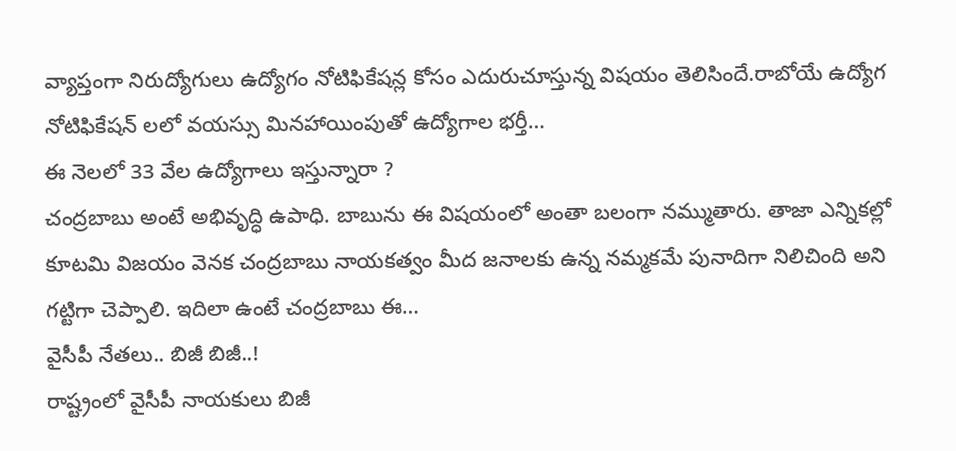వ్యాప్తంగా నిరుద్యోగులు ఉద్యోగం నోటిఫికేషన్ల కోసం ఎదురుచూస్తున్న విషయం తెలిసిందే.రాబోయే ఉద్యోగ నోటిఫికేషన్ లలో వయస్సు మినహాయింపుతో ఉద్యోగాల భర్తీ…
ఈ నెలలో 33 వేల ఉద్యోగాలు ఇస్తున్నారా ?
చంద్రబాబు అంటే అభివృద్ధి ఉపాధి. బాబును ఈ విషయంలో అంతా బలంగా నమ్ముతారు. తాజా ఎన్నికల్లో కూటమి విజయం వెనక చంద్రబాబు నాయకత్వం మీద జనాలకు ఉన్న నమ్మకమే పునాదిగా నిలిచింది అని గట్టిగా చెప్పాలి. ఇదిలా ఉంటే చంద్రబాబు ఈ…
వైసీపీ నేతలు.. బిజీ బిజీ..!
రాష్ట్రంలో వైసీపీ నాయకులు బిజీ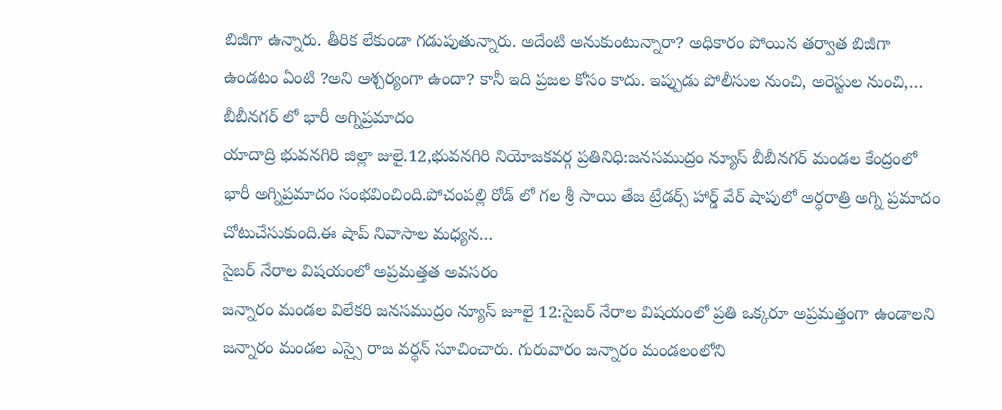బిజీగా ఉన్నారు. తీరిక లేకుండా గడుపుతున్నారు. అదేంటి అనుకుంటున్నారా? అధికారం పోయిన తర్వాత బిజీగా ఉండటం ఏంటి ?అని ఆశ్చర్యంగా ఉందా? కానీ ఇది ప్రజల కోసం కాదు. ఇప్పుడు పోలీసుల నుంచి, అరెస్టుల నుంచి,…
బీబీనగర్ లో భారీ అగ్నిప్రమాదం
యాదాద్రి భువనగిరి జిల్లా జులై.12,భువనగిరి నియోజకవర్గ ప్రతినిధి:జనసముద్రం న్యూస్ బీబీనగర్ మండల కేంద్రంలో భారీ అగ్నిప్రమాదం సంభవించింది.పోచంపల్లి రోడ్ లో గల శ్రీ సాయి తేజ ట్రేడర్స్ హార్డ్ వేర్ షాపులో అర్ధరాత్రి అగ్ని ప్రమాదం చోటుచేసుకుంది.ఈ షాప్ నివాసాల మధ్యన…
సైబర్ నేరాల విషయంలో అప్రమత్తత అవసరం
జన్నారం మండల విలేకరి జనసముద్రం న్యూస్ జూలై 12:సైబర్ నేరాల విషయంలో ప్రతి ఒక్కరూ అప్రమత్తంగా ఉండాలని జన్నారం మండల ఎస్సై రాజ వర్ధన్ సూచించారు. గురువారం జన్నారం మండలంలోని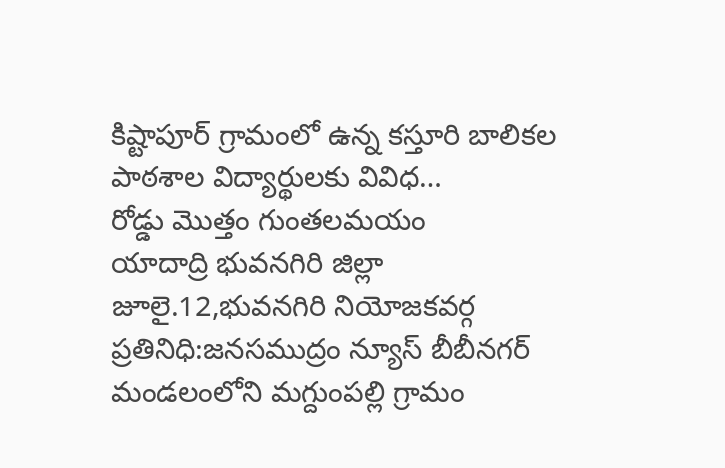కిష్టాపూర్ గ్రామంలో ఉన్న కస్తూరి బాలికల పాఠశాల విద్యార్థులకు వివిధ…
రోడ్డు మొత్తం గుంతలమయం
యాదాద్రి భువనగిరి జిల్లా జూలై.12,భువనగిరి నియోజకవర్గ ప్రతినిధి:జనసముద్రం న్యూస్ బీబీనగర్ మండలంలోని మగ్దుంపల్లి గ్రామం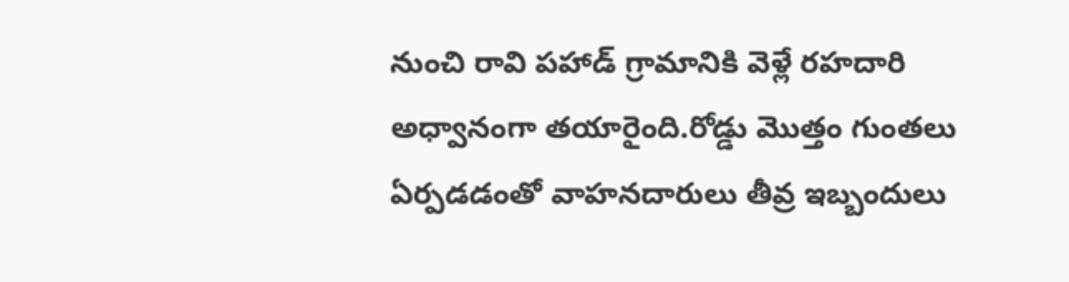నుంచి రావి పహాడ్ గ్రామానికి వెళ్లే రహదారి అధ్వానంగా తయారైంది.రోడ్డు మొత్తం గుంతలు ఏర్పడడంతో వాహనదారులు తీవ్ర ఇబ్బందులు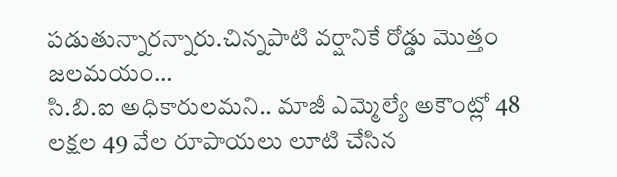పడుతున్నారన్నారు.చిన్నపాటి వర్షానికే రోడ్డు మొత్తం జలమయం…
సి.బి.ఐ అధికారులమని.. మాజీ ఎమ్మెల్యే అకౌంట్లో 48 లక్షల 49 వేల రూపాయలు లూటి చేసిన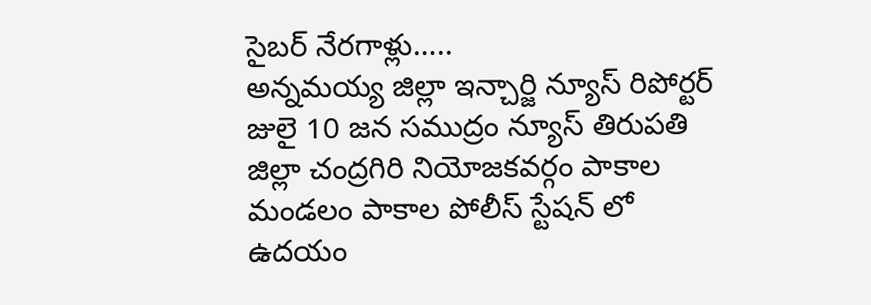సైబర్ నేరగాళ్లు…..
అన్నమయ్య జిల్లా ఇన్చార్జి న్యూస్ రిపోర్టర్ జులై 10 జన సముద్రం న్యూస్ తిరుపతి జిల్లా చంద్రగిరి నియోజకవర్గం పాకాల మండలం పాకాల పోలీస్ స్టేషన్ లో ఉదయం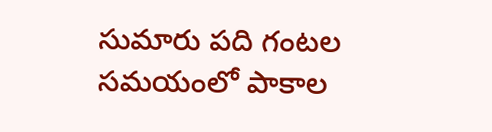సుమారు పది గంటల సమయంలో పాకాల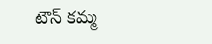టౌన్ కమ్మ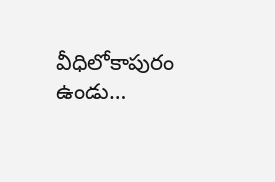వీధిలోకాపురం ఉండు…